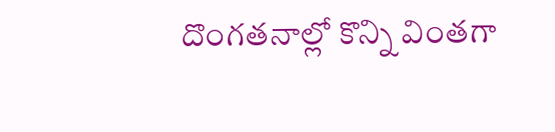దొంగతనాల్లో కొన్ని వింతగా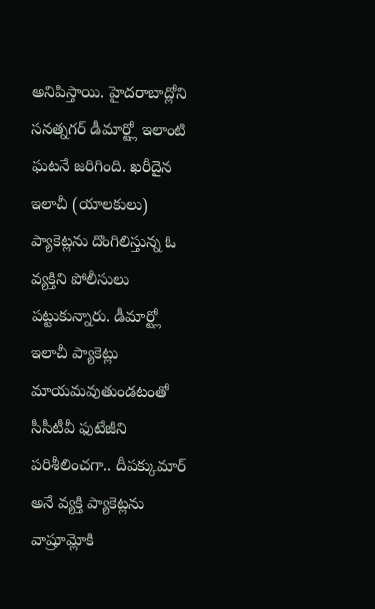అనిపిస్తాయి. హైదరాబాద్లోని సనత్నగర్ డీమార్ట్లో ఇలాంటి ఘటనే జరిగింది. ఖరీదైన ఇలాచీ (యాలకులు) ప్యాకెట్లను దొంగిలిస్తున్న ఓ వ్యక్తిని పోలీసులు పట్టుకున్నారు. డీమార్ట్లో ఇలాచీ ప్యాకెట్లు మాయమవుతుండటంతో సీసీటీవీ ఫుటేజీని పరిశీలించగా.. దీపక్కుమార్ అనే వ్యక్తి ప్యాకెట్లను వాష్రూమ్లోకి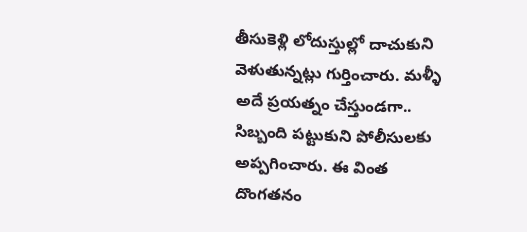తీసుకెళ్లి లోదుస్తుల్లో దాచుకుని వెళుతున్నట్లు గుర్తించారు. మళ్ళీ అదే ప్రయత్నం చేస్తుండగా.. సిబ్బంది పట్టుకుని పోలీసులకు అప్పగించారు. ఈ వింత దొంగతనం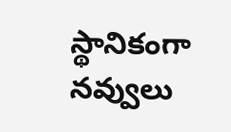స్థానికంగా నవ్వులు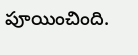పూయించింది.